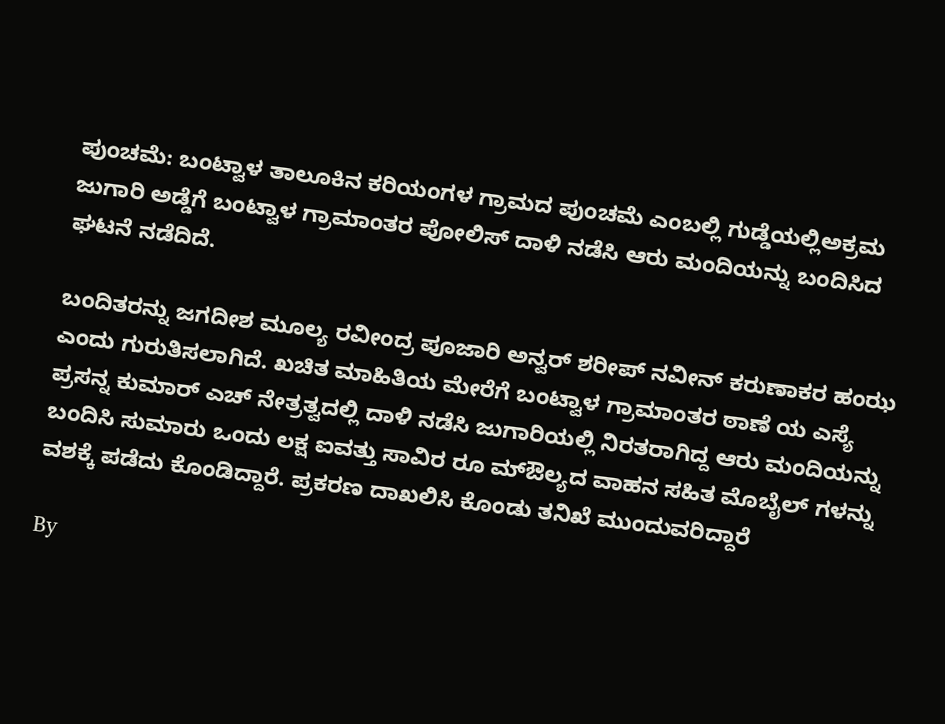ಪುಂಚಮೆ: ಬಂಟ್ವಾಳ ತಾಲೂಕಿನ ಕರಿಯಂಗಳ ಗ್ರಾಮದ ಪುಂಚಮೆ ಎಂಬಲ್ಲಿ ಗುಡ್ಡೆಯಲ್ಲಿಅಕ್ರಮ ಜುಗಾರಿ ಅಡ್ಡೆಗೆ ಬಂಟ್ವಾಳ ಗ್ರಾಮಾಂತರ ಪೋಲಿಸ್ ದಾಳಿ ನಡೆಸಿ ಆರು ಮಂದಿಯನ್ನು ಬಂದಿಸಿದ ಘಟನೆ ನಡೆದಿದೆ.

ಬಂದಿತರನ್ನು ಜಗದೀಶ ಮೂಲ್ಯ ರವೀಂದ್ರ ಪೂಜಾರಿ ಅನ್ವರ್ ಶರೀಪ್ ನವೀನ್ ಕರುಣಾಕರ ಹಂಝ ಎಂದು ಗುರುತಿಸಲಾಗಿದೆ. ಖಚಿತ ಮಾಹಿತಿಯ ಮೇರೆಗೆ ಬಂಟ್ವಾಳ ಗ್ರಾಮಾಂತರ ಠಾಣೆ ಯ ಎಸ್ಯೆ ಪ್ರಸನ್ನ ಕುಮಾರ್ ಎಚ್ ನೇತ್ರತ್ವದಲ್ಲಿ ದಾಳಿ ನಡೆಸಿ ಜುಗಾರಿಯಲ್ಲಿ ನಿರತರಾಗಿದ್ದ ಆರು ಮಂದಿಯನ್ನು ಬಂದಿಸಿ ಸುಮಾರು ಒಂದು ಲಕ್ಷ ಐವತ್ತು ಸಾವಿರ ರೂ ಮ್ಔಲ್ಯದ ವಾಹನ ಸಹಿತ ಮೊಬೈಲ್ ಗಳನ್ನು ವಶಕ್ಕೆ ಪಡೆದು ಕೊಂಡಿದ್ದಾರೆ. ಪ್ರಕರಣ ದಾಖಲಿಸಿ ಕೊಂಡು ತನಿಖೆ ಮುಂದುವರಿದ್ದಾರೆ

By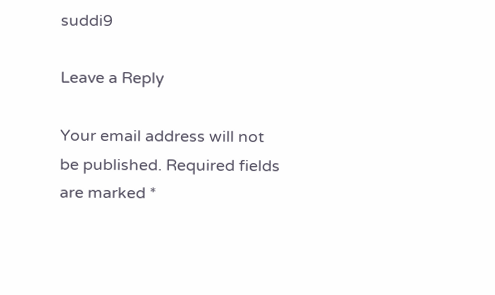suddi9

Leave a Reply

Your email address will not be published. Required fields are marked *